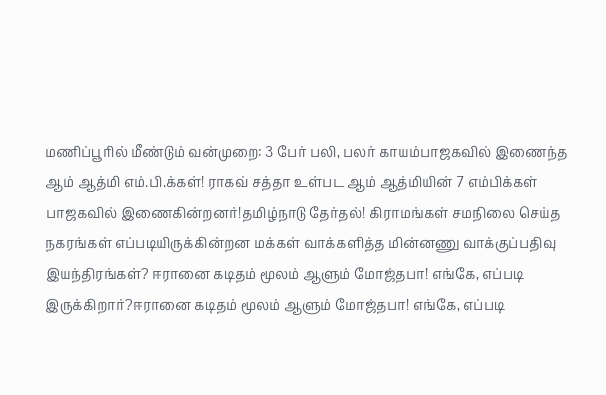மணிப்பூரில் மீண்டும் வன்முறை: 3 பேர் பலி, பலர் காயம்பாஜகவில் இணைந்த ஆம் ஆத்மி எம்.பி.க்கள்! ராகவ் சத்தா உள்பட ஆம் ஆத்மியின் 7 எம்பிக்கள் பாஜகவில் இணைகின்றனர்!தமிழ்நாடு தேர்தல்! கிராமங்கள் சமநிலை செய்த நகரங்கள் எப்படியிருக்கின்றன மக்கள் வாக்களித்த மின்னணு வாக்குப்பதிவு இயந்திரங்கள்? ஈரானை கடிதம் மூலம் ஆளும் மோஜ்தபா! எங்கே, எப்படி இருக்கிறார்?ஈரானை கடிதம் மூலம் ஆளும் மோஜ்தபா! எங்கே, எப்படி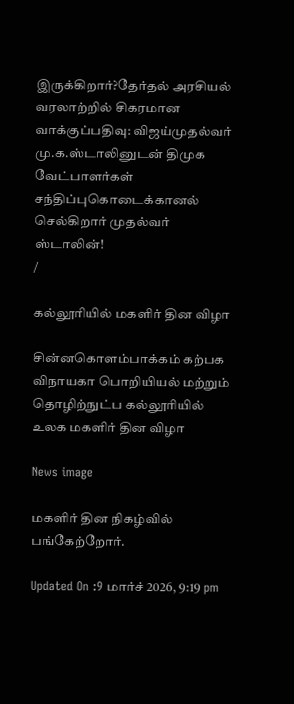இருக்கிறார்?தேர்தல் அரசியல் வரலாற்றில் சிகரமான வாக்குப்பதிவு: விஜய்முதல்வர் மு.க.ஸ்டாலினுடன் திமுக வேட்பாளர்கள் சந்திப்புகொடைக்கானல் செல்கிறார் முதல்வர் ஸ்டாலின்!
/

கல்லூரியில் மகளிர் தின விழா

சின்னகொளம்பாக்கம் கற்பக விநாயகா பொறியியல் மற்றும் தொழிற்நுட்ப கல்லூரியில் உலக மகளிர் தின விழா

News image

மகளிர் தின நிகழ்வில் பங்கேற்றோர்.

Updated On :9 மார்ச் 2026, 9:19 pm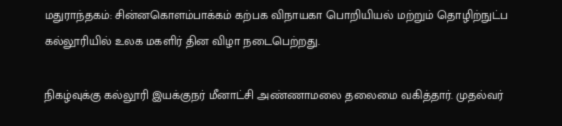மதுராந்தகம்: சின்னகொளம்பாக்கம் கற்பக விநாயகா பொறியியல் மற்றும் தொழிற்நுட்ப கல்லூரியில் உலக மகளிர் தின விழா நடைபெற்றது.

நிகழ்வுக்கு கல்லூரி இயக்குநர் மீனாட்சி அண்ணாமலை தலைமை வகித்தார். முதல்வர்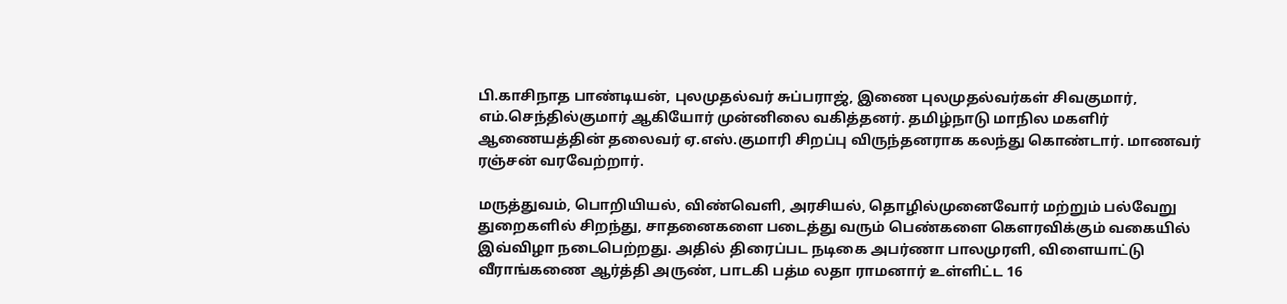பி.காசிநாத பாண்டியன், புலமுதல்வர் சுப்பராஜ், இணை புலமுதல்வர்கள் சிவகுமார், எம்.செந்தில்குமார் ஆகியோர் முன்னிலை வகித்தனர். தமிழ்நாடு மாநில மகளிர் ஆணையத்தின் தலைவர் ஏ.எஸ்.குமாரி சிறப்பு விருந்தனராக கலந்து கொண்டார். மாணவர் ரஞ்சன் வரவேற்றார்.

மருத்துவம், பொறியியல், விண்வெளி, அரசியல், தொழில்முனைவோர் மற்றும் பல்வேறு துறைகளில் சிறந்து, சாதனைகளை படைத்து வரும் பெண்களை கெளரவிக்கும் வகையில் இவ்விழா நடைபெற்றது. அதில் திரைப்பட நடிகை அபர்ணா பாலமுரளி, விளையாட்டு வீராங்கணை ஆர்த்தி அருண், பாடகி பத்ம லதா ராமனார் உள்ளிட்ட 16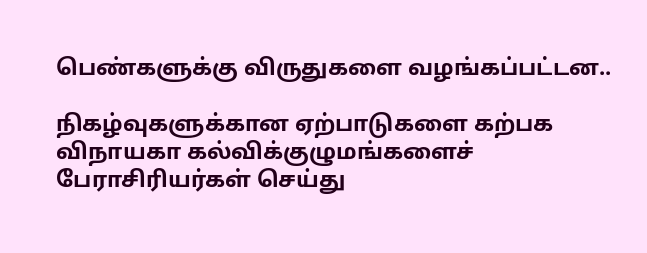பெண்களுக்கு விருதுகளை வழங்கப்பட்டன..

நிகழ்வுகளுக்கான ஏற்பாடுகளை கற்பக விநாயகா கல்விக்குழுமங்களைச் பேராசிரியர்கள் செய்து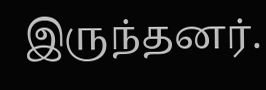இருந்தனர்.